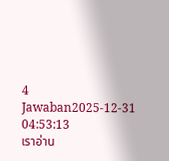4 Jawaban2025-12-31 04:53:13
เราอ่าน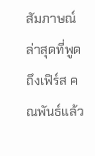สัมภาษณ์ล่าสุดที่พูดถึงเฟิร์ส คณพันธ์แล้ว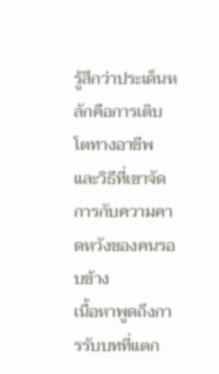รู้สึกว่าประเด็นหลักคือการเติบโตทางอาชีพและวิธีที่เขาจัดการกับความคาดหวังของคนรอบข้าง
เนื้อหาพูดถึงการรับบทที่แตก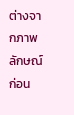ต่างจากภาพลักษณ์ก่อน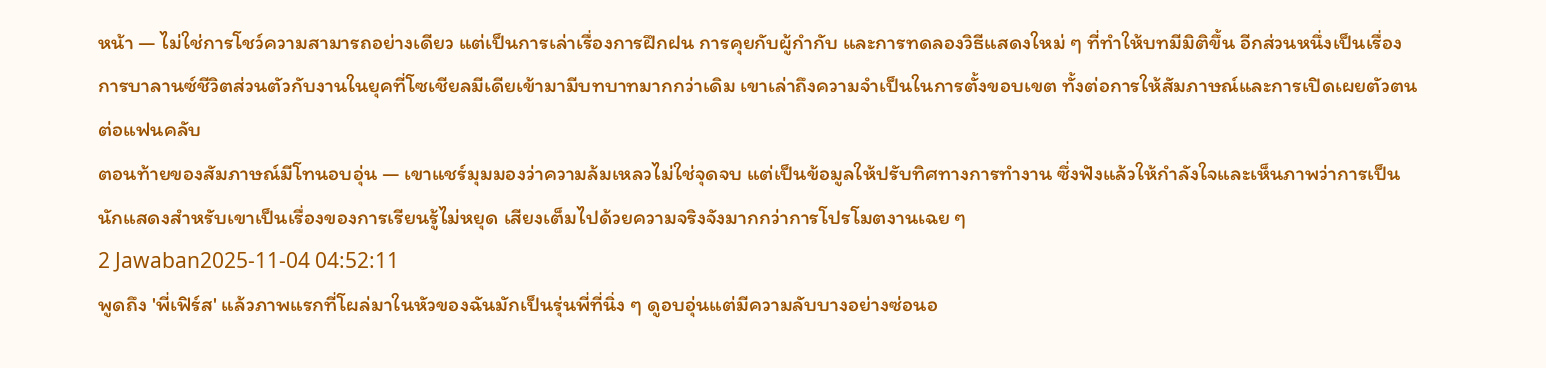หน้า — ไม่ใช่การโชว์ความสามารถอย่างเดียว แต่เป็นการเล่าเรื่องการฝึกฝน การคุยกับผู้กำกับ และการทดลองวิธีแสดงใหม่ ๆ ที่ทำให้บทมีมิติขึ้น อีกส่วนหนึ่งเป็นเรื่องการบาลานซ์ชีวิตส่วนตัวกับงานในยุคที่โซเชียลมีเดียเข้ามามีบทบาทมากกว่าเดิม เขาเล่าถึงความจำเป็นในการตั้งขอบเขต ทั้งต่อการให้สัมภาษณ์และการเปิดเผยตัวตนต่อแฟนคลับ
ตอนท้ายของสัมภาษณ์มีโทนอบอุ่น — เขาแชร์มุมมองว่าความล้มเหลวไม่ใช่จุดจบ แต่เป็นข้อมูลให้ปรับทิศทางการทำงาน ซึ่งฟังแล้วให้กำลังใจและเห็นภาพว่าการเป็นนักแสดงสำหรับเขาเป็นเรื่องของการเรียนรู้ไม่หยุด เสียงเต็มไปด้วยความจริงจังมากกว่าการโปรโมตงานเฉย ๆ
2 Jawaban2025-11-04 04:52:11
พูดถึง 'พี่เฟิร์ส' แล้วภาพแรกที่โผล่มาในหัวของฉันมักเป็นรุ่นพี่ที่นิ่ง ๆ ดูอบอุ่นแต่มีความลับบางอย่างซ่อนอ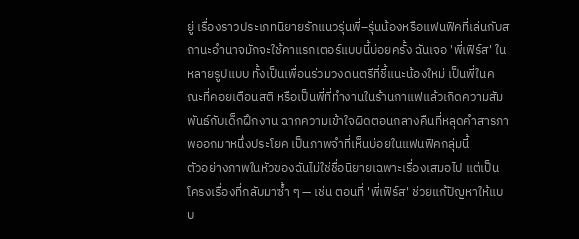ยู่ เรื่องราวประเภทนิยายรักแนวรุ่นพี่–รุ่นน้องหรือแฟนฟิคที่เล่นกับสถานะอำนาจมักจะใช้คาแรกเตอร์แบบนี้บ่อยครั้ง ฉันเจอ 'พี่เฟิร์ส' ในหลายรูปแบบ ทั้งเป็นเพื่อนร่วมวงดนตรีที่ชี้แนะน้องใหม่ เป็นพี่ในคณะที่คอยเตือนสติ หรือเป็นพี่ที่ทำงานในร้านกาแฟแล้วเกิดความสัมพันธ์กับเด็กฝึกงาน ฉากความเข้าใจผิดตอนกลางคืนที่หลุดคำสารภาพออกมาหนึ่งประโยค เป็นภาพจำที่เห็นบ่อยในแฟนฟิคกลุ่มนี้
ตัวอย่างภาพในหัวของฉันไม่ใช่ชื่อนิยายเฉพาะเรื่องเสมอไป แต่เป็นโครงเรื่องที่กลับมาซ้ำ ๆ — เช่น ตอนที่ 'พี่เฟิร์ส' ช่วยแก้ปัญหาให้แบบ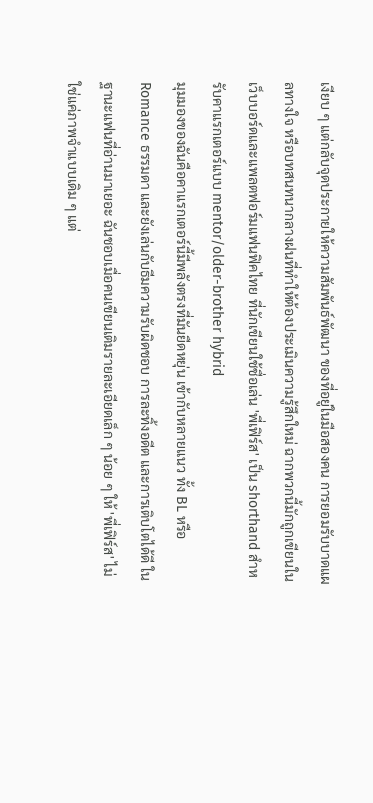เงียบ ๆ แต่กลับจุดประกายให้ความสัมพันธ์พัฒนา ของที่อยู่ในมือสองคน การยอมรับบาดแผลทางใจ หรือบทสนทนากลางฝนที่ทำให้ต้องประเมินความรู้สึกใหม่ ฉากพวกนี้มักถูกเขียนในเว็บบอร์ดและแพลตฟอร์มแฟนฟิคไทย ที่นักเขียนใช้ชื่อเล่น 'พี่เฟิร์ส' เป็น shorthand สำหรับคาแรกเตอร์แบบ mentor/older-brother hybrid
มุมมองของฉันคือคาแรกเตอร์นี้มีพลังตรงที่มันยืดหยุ่น เข้ากับหลายแนว ทั้ง BL หรือ Romance ธรรมดา และยังเล่นกับธีมความรับผิดชอบ การละทิ้งอดีต และการเติบโตได้ดี ในฐานะแฟนที่อ่านมาเยอะ ฉันชอบเมื่อคนเขียนเติมรายละเอียดเล็ก ๆ น้อย ๆ ให้ 'พี่เฟิร์ส' ไม่ใช่แค่ภาพจำแบบเดิม ๆ แต่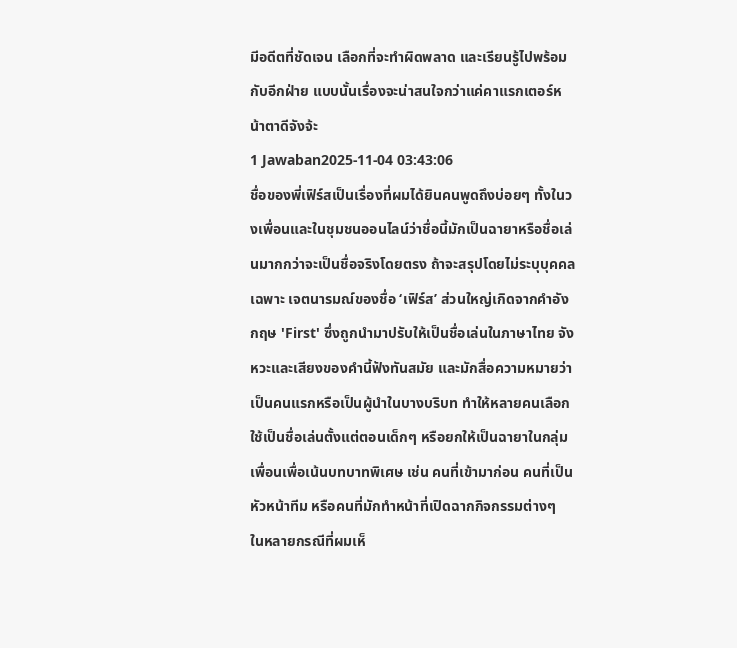มีอดีตที่ชัดเจน เลือกที่จะทำผิดพลาด และเรียนรู้ไปพร้อมกับอีกฝ่าย แบบนั้นเรื่องจะน่าสนใจกว่าแค่คาแรกเตอร์หน้าตาดีจังจ้ะ
1 Jawaban2025-11-04 03:43:06
ชื่อของพี่เฟิร์สเป็นเรื่องที่ผมได้ยินคนพูดถึงบ่อยๆ ทั้งในวงเพื่อนและในชุมชนออนไลน์ว่าชื่อนี้มักเป็นฉายาหรือชื่อเล่นมากกว่าจะเป็นชื่อจริงโดยตรง ถ้าจะสรุปโดยไม่ระบุบุคคลเฉพาะ เจตนารมณ์ของชื่อ ‘เฟิร์ส’ ส่วนใหญ่เกิดจากคำอังกฤษ 'First' ซึ่งถูกนำมาปรับให้เป็นชื่อเล่นในภาษาไทย จังหวะและเสียงของคำนี้ฟังทันสมัย และมักสื่อความหมายว่าเป็นคนแรกหรือเป็นผู้นำในบางบริบท ทำให้หลายคนเลือกใช้เป็นชื่อเล่นตั้งแต่ตอนเด็กๆ หรือยกให้เป็นฉายาในกลุ่มเพื่อนเพื่อเน้นบทบาทพิเศษ เช่น คนที่เข้ามาก่อน คนที่เป็นหัวหน้าทีม หรือคนที่มักทำหน้าที่เปิดฉากกิจกรรมต่างๆ
ในหลายกรณีที่ผมเห็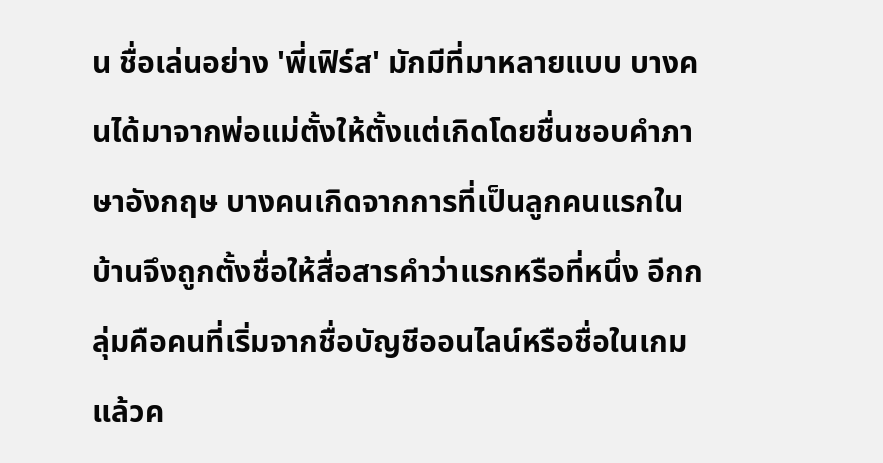น ชื่อเล่นอย่าง 'พี่เฟิร์ส' มักมีที่มาหลายแบบ บางคนได้มาจากพ่อแม่ตั้งให้ตั้งแต่เกิดโดยชื่นชอบคำภาษาอังกฤษ บางคนเกิดจากการที่เป็นลูกคนแรกในบ้านจึงถูกตั้งชื่อให้สื่อสารคำว่าแรกหรือที่หนึ่ง อีกกลุ่มคือคนที่เริ่มจากชื่อบัญชีออนไลน์หรือชื่อในเกม แล้วค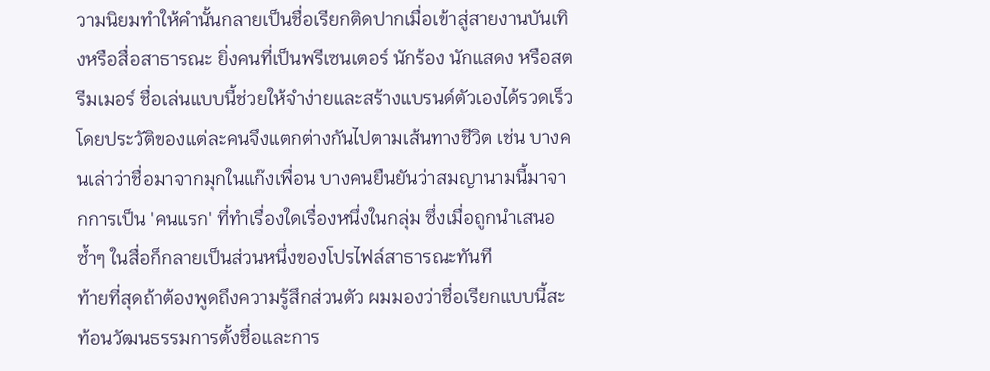วามนิยมทำให้คำนั้นกลายเป็นชื่อเรียกติดปากเมื่อเข้าสู่สายงานบันเทิงหรือสื่อสาธารณะ ยิ่งคนที่เป็นพรีเซนเตอร์ นักร้อง นักแสดง หรือสตรีมเมอร์ ชื่อเล่นแบบนี้ช่วยให้จำง่ายและสร้างแบรนด์ตัวเองได้รวดเร็ว โดยประวัติของแต่ละคนจึงแตกต่างกันไปตามเส้นทางชีวิต เช่น บางคนเล่าว่าชื่อมาจากมุกในแก๊งเพื่อน บางคนยืนยันว่าสมญานามนี้มาจากการเป็น 'คนแรก' ที่ทำเรื่องใดเรื่องหนึ่งในกลุ่ม ซึ่งเมื่อถูกนำเสนอซ้ำๆ ในสื่อก็กลายเป็นส่วนหนึ่งของโปรไฟล์สาธารณะทันที
ท้ายที่สุดถ้าต้องพูดถึงความรู้สึกส่วนตัว ผมมองว่าชื่อเรียกแบบนี้สะท้อนวัฒนธรรมการตั้งชื่อและการ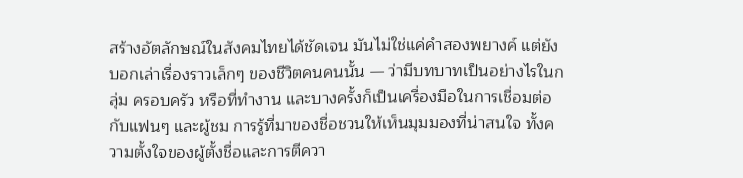สร้างอัตลักษณ์ในสังคมไทยได้ชัดเจน มันไม่ใช่แค่คำสองพยางค์ แต่ยังบอกเล่าเรื่องราวเล็กๆ ของชีวิตคนคนนั้น — ว่ามีบทบาทเป็นอย่างไรในกลุ่ม ครอบครัว หรือที่ทำงาน และบางครั้งก็เป็นเครื่องมือในการเชื่อมต่อกับแฟนๆ และผู้ชม การรู้ที่มาของชื่อชวนให้เห็นมุมมองที่น่าสนใจ ทั้งความตั้งใจของผู้ตั้งชื่อและการตีควา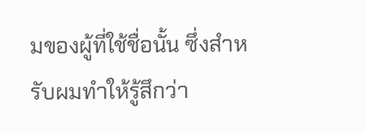มของผู้ที่ใช้ชื่อนั้น ซึ่งสำหรับผมทำให้รู้สึกว่า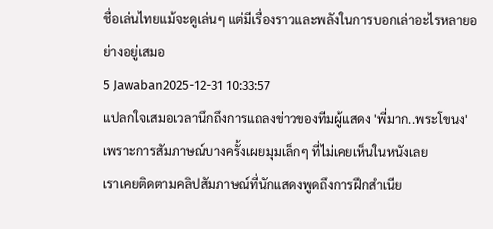ชื่อเล่นไทยแม้จะดูเล่นๆ แต่มีเรื่องราวและพลังในการบอกเล่าอะไรหลายอย่างอยู่เสมอ
5 Jawaban2025-12-31 10:33:57
แปลกใจเสมอเวลานึกถึงการแถลงข่าวของทีมผู้แสดง 'พี่มาก..พระโขนง' เพราะการสัมภาษณ์บางครั้งเผยมุมเล็กๆ ที่ไม่เคยเห็นในหนังเลย
เราเคยติดตามคลิปสัมภาษณ์ที่นักแสดงพูดถึงการฝึกสำเนีย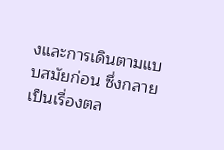งและการเดินตามแบบสมัยก่อน ซึ่งกลายเป็นเรื่องตล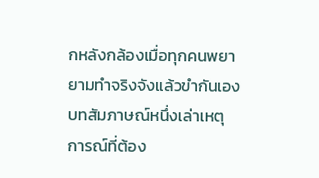กหลังกล้องเมื่อทุกคนพยายามทำจริงจังแล้วขำกันเอง บทสัมภาษณ์หนึ่งเล่าเหตุการณ์ที่ต้อง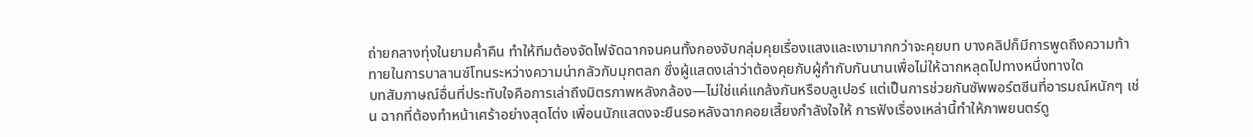ถ่ายกลางทุ่งในยามค่ำคืน ทำให้ทีมต้องจัดไฟจัดฉากจนคนทั้งกองจับกลุ่มคุยเรื่องแสงและเงามากกว่าจะคุยบท บางคลิปก็มีการพูดถึงความท้าทายในการบาลานซ์โทนระหว่างความน่ากลัวกับมุกตลก ซึ่งผู้แสดงเล่าว่าต้องคุยกับผู้กำกับกันนานเพื่อไม่ให้ฉากหลุดไปทางหนึ่งทางใด
บทสัมภาษณ์อื่นที่ประทับใจคือการเล่าถึงมิตรภาพหลังกล้อง—ไม่ใช่แค่แกล้งกันหรือบลูเปอร์ แต่เป็นการช่วยกันซัพพอร์ตซีนที่อารมณ์หนักๆ เช่น ฉากที่ต้องทำหน้าเศร้าอย่างสุดโต่ง เพื่อนนักแสดงจะยืนรอหลังฉากคอยเสี้ยงกำลังใจให้ การฟังเรื่องเหล่านี้ทำให้ภาพยนตร์ดู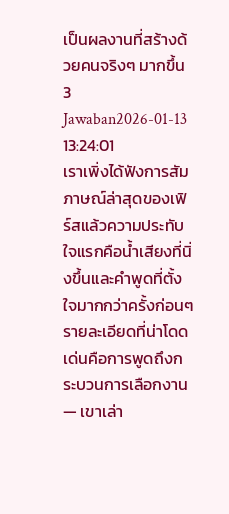เป็นผลงานที่สร้างด้วยคนจริงๆ มากขึ้น
3 Jawaban2026-01-13 13:24:01
เราเพิ่งได้ฟังการสัมภาษณ์ล่าสุดของเฟิร์สแล้วความประทับใจแรกคือน้ำเสียงที่นิ่งขึ้นและคำพูดที่ตั้งใจมากกว่าครั้งก่อนๆ
รายละเอียดที่น่าโดดเด่นคือการพูดถึงกระบวนการเลือกงาน — เขาเล่า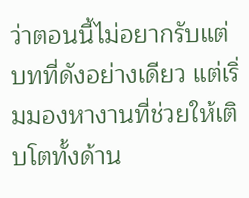ว่าตอนนี้ไม่อยากรับแต่บทที่ดังอย่างเดียว แต่เริ่มมองหางานที่ช่วยให้เติบโตทั้งด้าน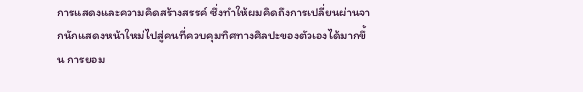การแสดงและความคิดสร้างสรรค์ ซึ่งทำให้ผมคิดถึงการเปลี่ยนผ่านจากนักแสดงหน้าใหม่ไปสู่คนที่ควบคุมทิศทางศิลปะของตัวเองได้มากขึ้น การยอม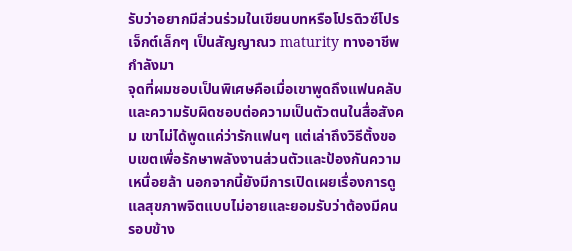รับว่าอยากมีส่วนร่วมในเขียนบทหรือโปรดิวซ์โปรเจ็กต์เล็กๆ เป็นสัญญาณว maturity ทางอาชีพกำลังมา
จุดที่ผมชอบเป็นพิเศษคือเมื่อเขาพูดถึงแฟนคลับและความรับผิดชอบต่อความเป็นตัวตนในสื่อสังคม เขาไม่ได้พูดแค่ว่ารักแฟนๆ แต่เล่าถึงวิธีตั้งขอบเขตเพื่อรักษาพลังงานส่วนตัวและป้องกันความเหนื่อยล้า นอกจากนี้ยังมีการเปิดเผยเรื่องการดูแลสุขภาพจิตแบบไม่อายและยอมรับว่าต้องมีคนรอบข้าง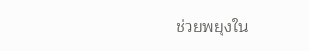ช่วยพยุงใน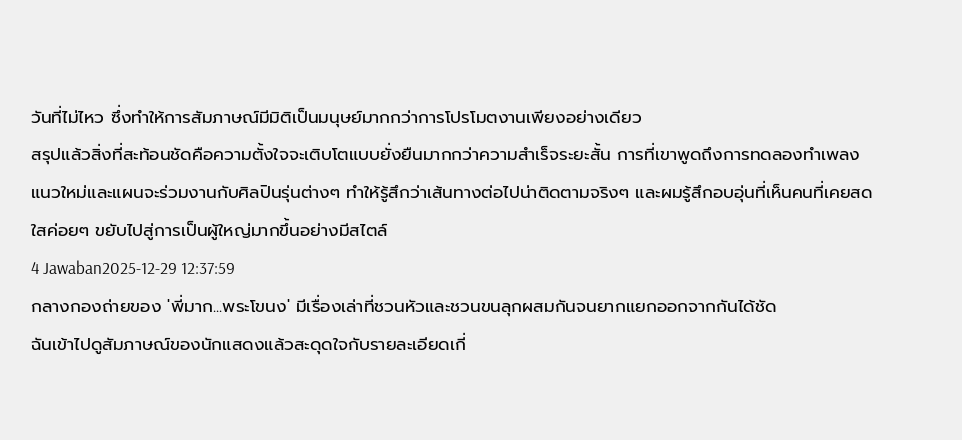วันที่ไม่ไหว ซึ่งทำให้การสัมภาษณ์มีมิติเป็นมนุษย์มากกว่าการโปรโมตงานเพียงอย่างเดียว
สรุปแล้วสิ่งที่สะท้อนชัดคือความตั้งใจจะเติบโตแบบยั่งยืนมากกว่าความสำเร็จระยะสั้น การที่เขาพูดถึงการทดลองทำเพลงแนวใหม่และแผนจะร่วมงานกับศิลปินรุ่นต่างๆ ทำให้รู้สึกว่าเส้นทางต่อไปน่าติดตามจริงๆ และผมรู้สึกอบอุ่นที่เห็นคนที่เคยสดใสค่อยๆ ขยับไปสู่การเป็นผู้ใหญ่มากขึ้นอย่างมีสไตล์
4 Jawaban2025-12-29 12:37:59
กลางกองถ่ายของ 'พี่มาก...พระโขนง' มีเรื่องเล่าที่ชวนหัวและชวนขนลุกผสมกันจนยากแยกออกจากกันได้ชัด
ฉันเข้าไปดูสัมภาษณ์ของนักแสดงแล้วสะดุดใจกับรายละเอียดเกี่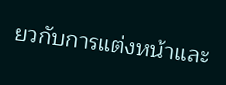ยวกับการแต่งหน้าและ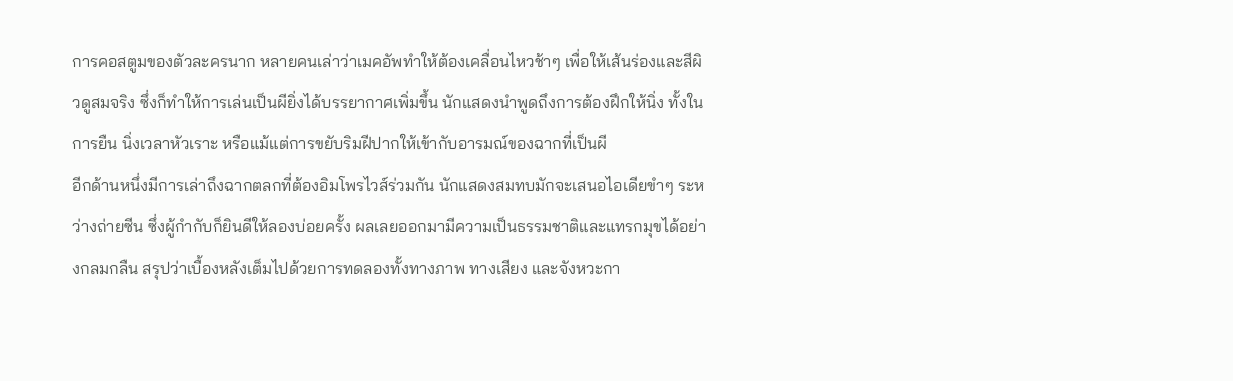การคอสตูมของตัวละครนาก หลายคนเล่าว่าเมคอัพทำให้ต้องเคลื่อนไหวช้าๆ เพื่อให้เส้นร่องและสีผิวดูสมจริง ซึ่งก็ทำให้การเล่นเป็นผียิ่งได้บรรยากาศเพิ่มขึ้น นักแสดงนำพูดถึงการต้องฝึกให้นิ่ง ทั้งในการยืน นิ่งเวลาหัวเราะ หรือแม้แต่การขยับริมฝีปากให้เข้ากับอารมณ์ของฉากที่เป็นผี
อีกด้านหนึ่งมีการเล่าถึงฉากตลกที่ต้องอิมโพรไวส์ร่วมกัน นักแสดงสมทบมักจะเสนอไอเดียขำๆ ระหว่างถ่ายซีน ซึ่งผู้กำกับก็ยินดีให้ลองบ่อยครั้ง ผลเลยออกมามีความเป็นธรรมชาติและแทรกมุขได้อย่างกลมกลืน สรุปว่าเบื้องหลังเต็มไปด้วยการทดลองทั้งทางภาพ ทางเสียง และจังหวะกา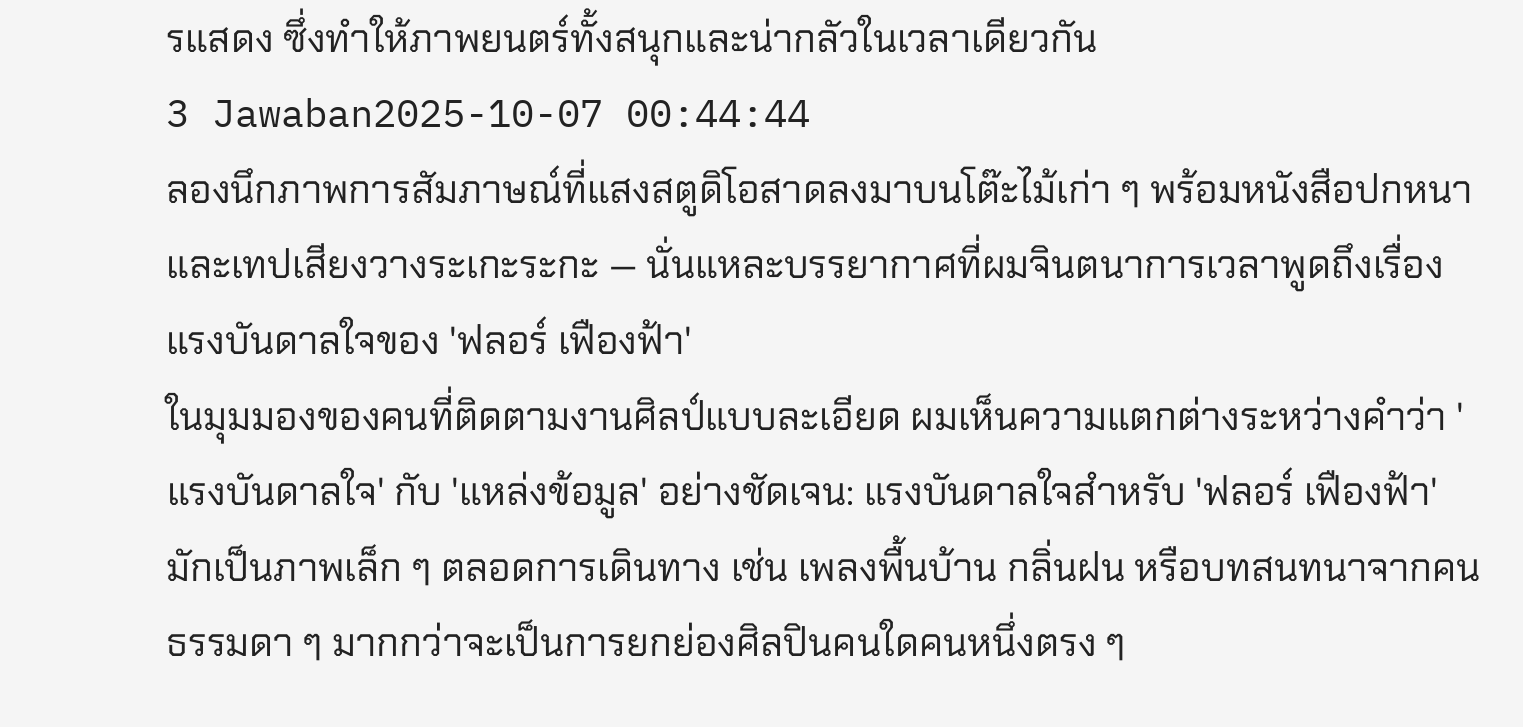รแสดง ซึ่งทำให้ภาพยนตร์ทั้งสนุกและน่ากลัวในเวลาเดียวกัน
3 Jawaban2025-10-07 00:44:44
ลองนึกภาพการสัมภาษณ์ที่แสงสตูดิโอสาดลงมาบนโต๊ะไม้เก่า ๆ พร้อมหนังสือปกหนาและเทปเสียงวางระเกะระกะ — นั่นแหละบรรยากาศที่ผมจินตนาการเวลาพูดถึงเรื่องแรงบันดาลใจของ 'ฟลอร์ เฟืองฟ้า'
ในมุมมองของคนที่ติดตามงานศิลป์แบบละเอียด ผมเห็นความแตกต่างระหว่างคำว่า 'แรงบันดาลใจ' กับ 'แหล่งข้อมูล' อย่างชัดเจน: แรงบันดาลใจสำหรับ 'ฟลอร์ เฟืองฟ้า' มักเป็นภาพเล็ก ๆ ตลอดการเดินทาง เช่น เพลงพื้นบ้าน กลิ่นฝน หรือบทสนทนาจากคนธรรมดา ๆ มากกว่าจะเป็นการยกย่องศิลปินคนใดคนหนึ่งตรง ๆ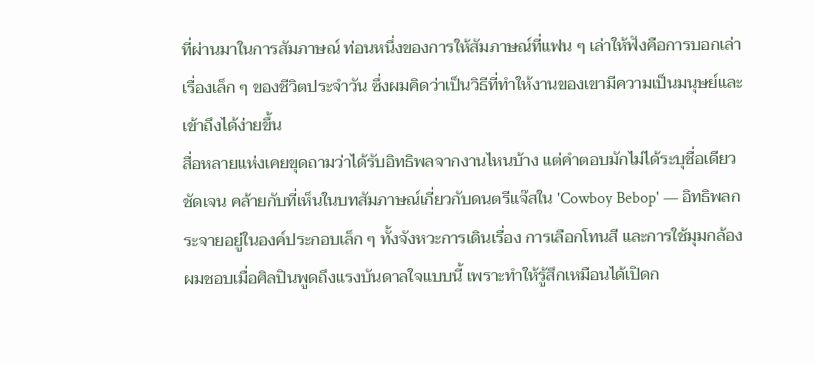ที่ผ่านมาในการสัมภาษณ์ ท่อนหนึ่งของการให้สัมภาษณ์ที่แฟน ๆ เล่าให้ฟังคือการบอกเล่าเรื่องเล็ก ๆ ของชีวิตประจำวัน ซึ่งผมคิดว่าเป็นวิธีที่ทำให้งานของเขามีความเป็นมนุษย์และเข้าถึงได้ง่ายขึ้น
สื่อหลายแห่งเคยขุดถามว่าได้รับอิทธิพลจากงานไหนบ้าง แต่คำตอบมักไม่ได้ระบุชื่อเดียวชัดเจน คล้ายกับที่เห็นในบทสัมภาษณ์เกี่ยวกับดนตรีแจ๊สใน 'Cowboy Bebop' — อิทธิพลกระจายอยู่ในองค์ประกอบเล็ก ๆ ทั้งจังหวะการเดินเรื่อง การเลือกโทนสี และการใช้มุมกล้อง ผมชอบเมื่อศิลปินพูดถึงแรงบันดาลใจแบบนี้ เพราะทำให้รู้สึกเหมือนได้เปิดก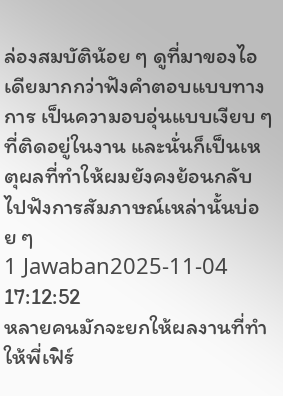ล่องสมบัติน้อย ๆ ดูที่มาของไอเดียมากกว่าฟังคำตอบแบบทางการ เป็นความอบอุ่นแบบเงียบ ๆ ที่ติดอยู่ในงาน และนั่นก็เป็นเหตุผลที่ทำให้ผมยังคงย้อนกลับไปฟังการสัมภาษณ์เหล่านั้นบ่อย ๆ
1 Jawaban2025-11-04 17:12:52
หลายคนมักจะยกให้ผลงานที่ทำให้พี่เฟิร์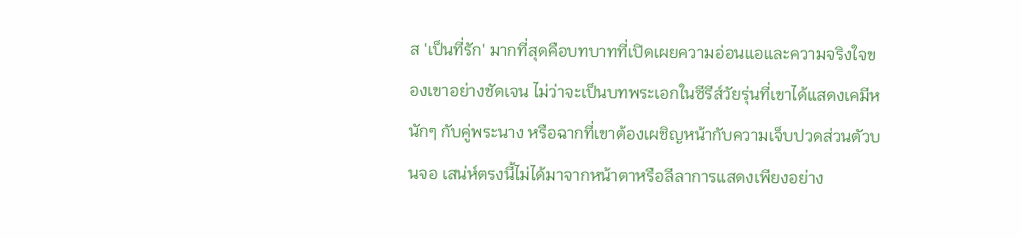ส 'เป็นที่รัก' มากที่สุดคือบทบาทที่เปิดเผยความอ่อนแอและความจริงใจของเขาอย่างชัดเจน ไม่ว่าจะเป็นบทพระเอกในซีรีส์วัยรุ่นที่เขาได้แสดงเคมีหนักๆ กับคู่พระนาง หรือฉากที่เขาต้องเผชิญหน้ากับความเจ็บปวดส่วนตัวบนจอ เสน่ห์ตรงนี้ไม่ได้มาจากหน้าตาหรือลีลาการแสดงเพียงอย่าง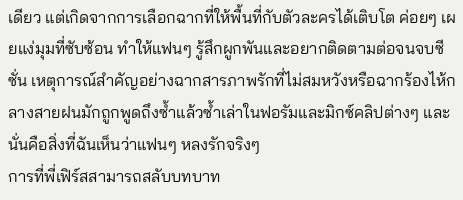เดียว แต่เกิดจากการเลือกฉากที่ให้พื้นที่กับตัวละครได้เติบโต ค่อยๆ เผยแง่มุมที่ซับซ้อน ทำให้แฟนๆ รู้สึกผูกพันและอยากติดตามต่อจนจบซีซั่น เหตุการณ์สำคัญอย่างฉากสารภาพรักที่ไม่สมหวังหรือฉากร้องไห้กลางสายฝนมักถูกพูดถึงซ้ำแล้วซ้ำเล่าในฟอรัมและมิกซ์คลิปต่างๆ และนั่นคือสิ่งที่ฉันเห็นว่าแฟนๆ หลงรักจริงๆ
การที่พี่เฟิร์สสามารถสลับบทบาท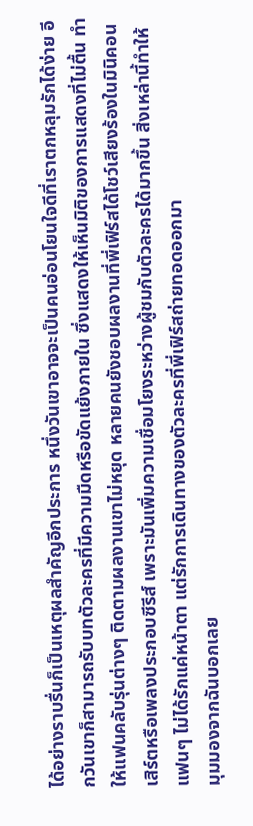ได้อย่างราบรื่นก็เป็นเหตุผลสำคัญอีกประการ หนึ่งวันเขาอาจจะเป็นคนอ่อนโยนใจดีที่เราตกหลุมรักได้ง่าย อีกวันเขาก็สามารถรับบทตัวละครที่มีความมืดหรือขัดแย้งภายใน ซึ่งแสดงให้เห็นมิติของการแสดงที่ไม่ตื้น ทำให้แฟนคลับรุ่นต่างๆ ติดตามผลงานเขาไม่หยุด หลายคนยังชอบผลงานที่พี่เฟิร์สได้โชว์เสียงร้องในมินิคอนเสิร์ตหรือเพลงประกอบซีรีส์ เพราะมันเพิ่มความเชื่อมโยงระหว่างผู้ชมกับตัวละครได้มากขึ้น สิ่งเหล่านี้ทำให้แฟนๆ ไม่ได้รักแค่หน้าตา แต่รักการเดินทางของตัวละครที่พี่เฟิร์สถ่ายทอดออกมา
มุมมองจากฉันบอกเลย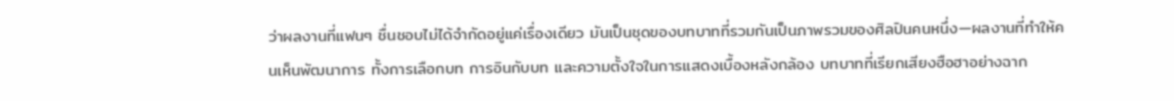ว่าผลงานที่แฟนๆ ชื่นชอบไม่ได้จำกัดอยู่แค่เรื่องเดียว มันเป็นชุดของบทบาทที่รวมกันเป็นภาพรวมของศิลปินคนหนึ่ง—ผลงานที่ทำให้คนเห็นพัฒนาการ ทั้งการเลือกบท การอินกับบท และความตั้งใจในการแสดงเบื้องหลังกล้อง บทบาทที่เรียกเสียงฮือฮาอย่างฉาก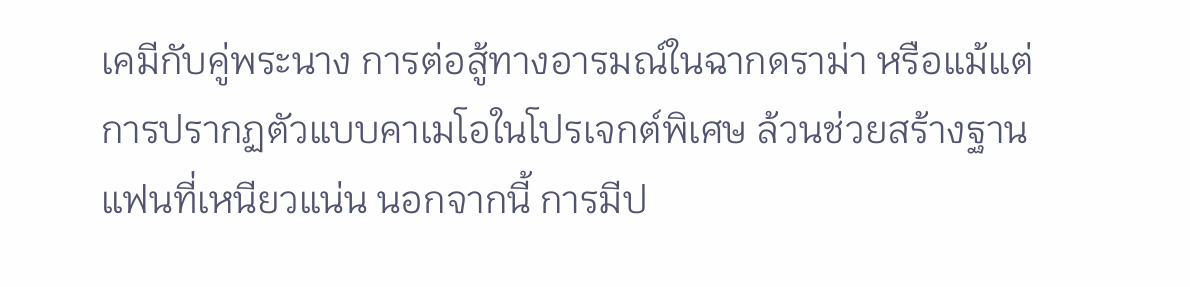เคมีกับคู่พระนาง การต่อสู้ทางอารมณ์ในฉากดราม่า หรือแม้แต่การปรากฏตัวแบบคาเมโอในโปรเจกต์พิเศษ ล้วนช่วยสร้างฐานแฟนที่เหนียวแน่น นอกจากนี้ การมีป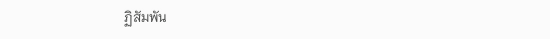ฏิสัมพัน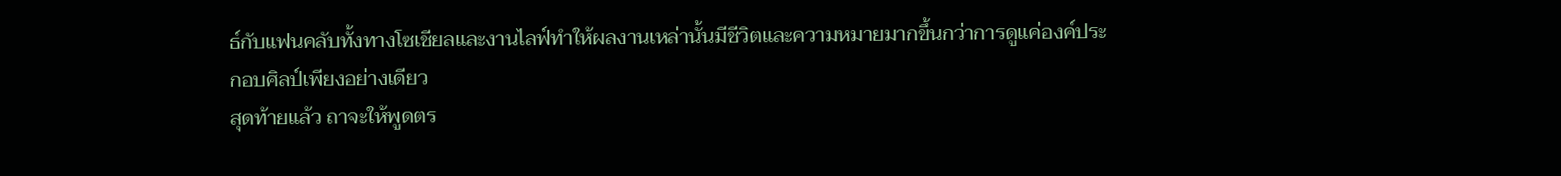ธ์กับแฟนคลับทั้งทางโซเชียลและงานไลฟ์ทำให้ผลงานเหล่านั้นมีชีวิตและความหมายมากขึ้นกว่าการดูแค่องค์ประกอบศิลป์เพียงอย่างเดียว
สุดท้ายแล้ว ถาจะให้พูดตร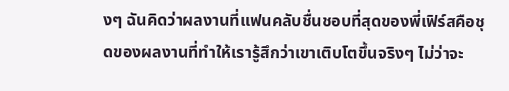งๆ ฉันคิดว่าผลงานที่แฟนคลับชื่นชอบที่สุดของพี่เฟิร์สคือชุดของผลงานที่ทำให้เรารู้สึกว่าเขาเติบโตขึ้นจริงๆ ไม่ว่าจะ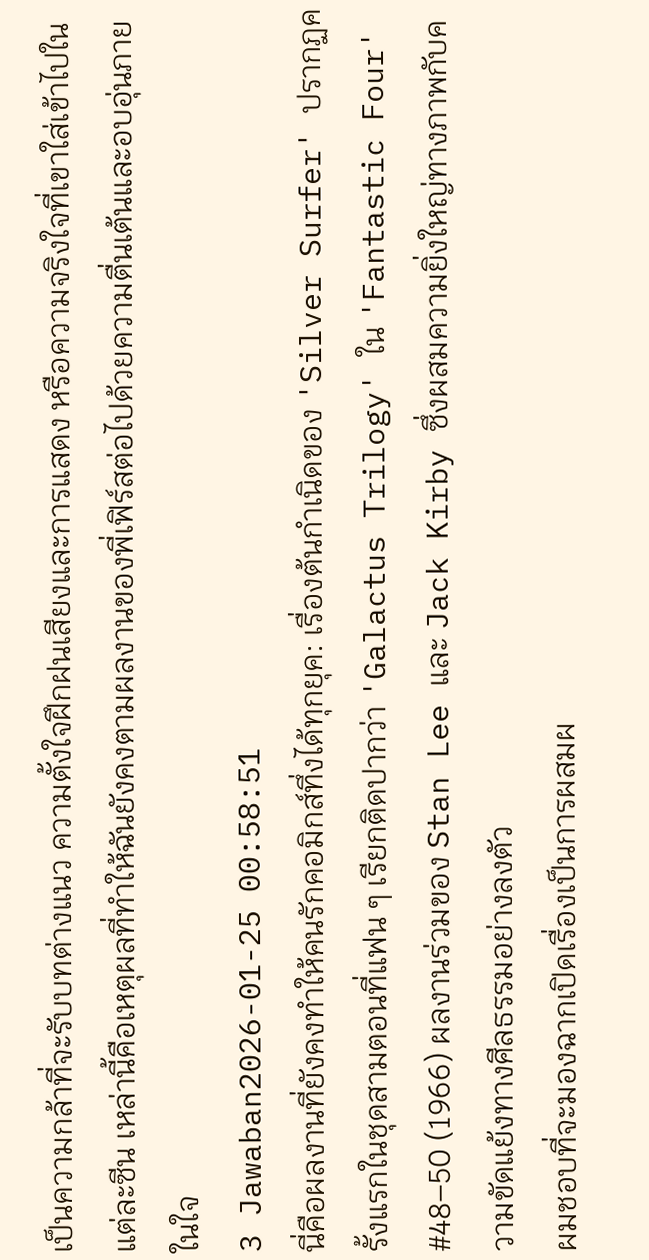เป็นความกล้าที่จะรับบทต่างแนว ความตั้งใจฝึกฝนเสียงและการแสดง หรือความจริงใจที่เขาใส่เข้าไปในแต่ละซีน เหล่านี้คือเหตุผลที่ทำให้ฉันยังคงตามผลงานของพี่เฟิร์สต่อไปด้วยความตื่นเต้นและอบอุ่นภายในใจ
3 Jawaban2026-01-25 00:58:51
นี่คือผลงานที่ยังคงทำให้คนรักคอมิกส์ทึ่งได้ทุกยุค: เรื่องต้นกำเนิดของ 'Silver Surfer' ปรากฏครั้งแรกในชุดสามตอนที่แฟน ๆ เรียกติดปากว่า 'Galactus Trilogy' ใน 'Fantastic Four' #48–50 (1966) ผลงานร่วมของ Stan Lee และ Jack Kirby ซึ่งผสมความยิ่งใหญ่ทางภาพกับความขัดแย้งทางศีลธรรมอย่างลงตัว
ผมชอบที่จะมองฉากเปิดเรื่องเป็นการผสมผ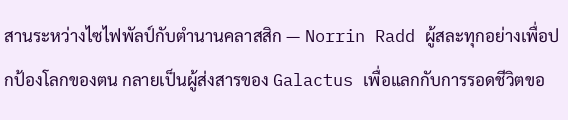สานระหว่างไซไฟพัลป์กับตำนานคลาสสิก — Norrin Radd ผู้สละทุกอย่างเพื่อปกป้องโลกของตน กลายเป็นผู้ส่งสารของ Galactus เพื่อแลกกับการรอดชีวิตขอ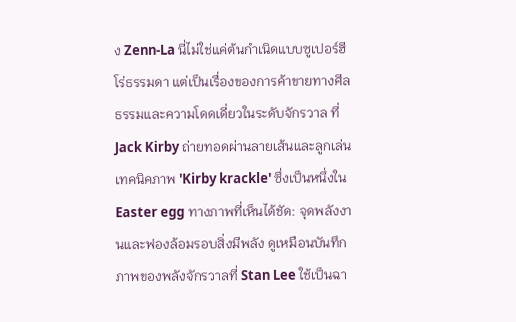ง Zenn-La นี่ไม่ใช่แค่ต้นกำเนิดแบบซูเปอร์ฮีโร่ธรรมดา แต่เป็นเรื่องของการค้าขายทางศีลธรรมและความโดดเดี่ยวในระดับจักรวาล ที่ Jack Kirby ถ่ายทอดผ่านลายเส้นและลูกเล่นเทคนิคภาพ 'Kirby krackle' ซึ่งเป็นหนึ่งใน Easter egg ทางภาพที่เห็นได้ชัด: จุดพลังงานและฟองล้อมรอบสิ่งมีพลัง ดูเหมือนบันทึกภาพของพลังจักรวาลที่ Stan Lee ใช้เป็นฉา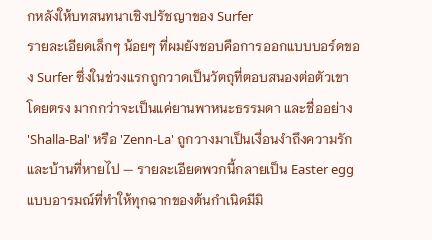กหลังให้บทสนทนาเชิงปรัชญาของ Surfer
รายละเอียดเล็กๆ น้อยๆ ที่ผมยังชอบคือการออกแบบบอร์ดของ Surfer ซึ่งในช่วงแรกถูกวาดเป็นวัตถุที่ตอบสนองต่อตัวเขาโดยตรง มากกว่าจะเป็นแค่ยานพาหนะธรรมดา และชื่ออย่าง 'Shalla-Bal' หรือ 'Zenn-La' ถูกวางมาเป็นเงื่อนงำถึงความรักและบ้านที่หายไป — รายละเอียดพวกนี้กลายเป็น Easter egg แบบอารมณ์ที่ทำให้ทุกฉากของต้นกำเนิดมีมิ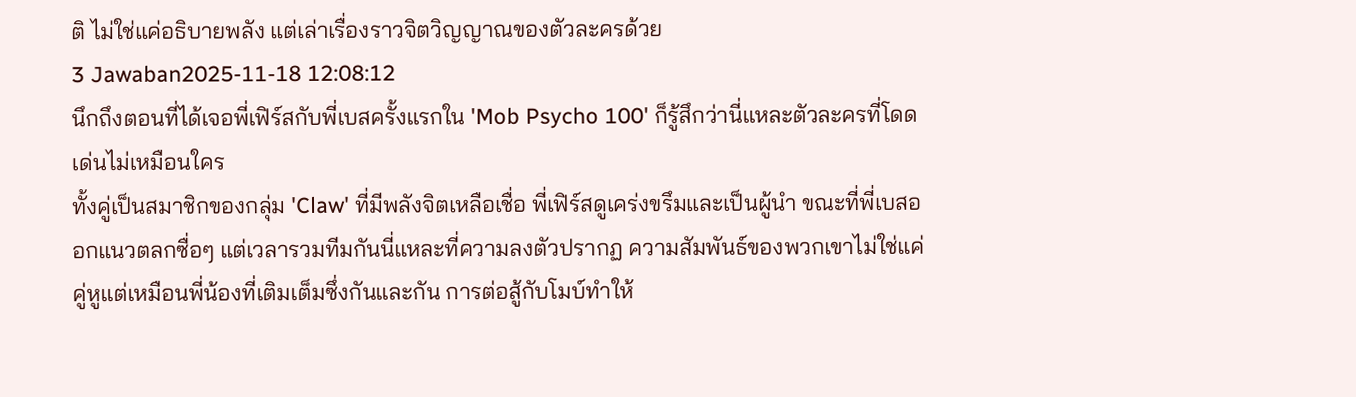ติ ไม่ใช่แค่อธิบายพลัง แต่เล่าเรื่องราวจิตวิญญาณของตัวละครด้วย
3 Jawaban2025-11-18 12:08:12
นึกถึงตอนที่ได้เจอพี่เฟิร์สกับพี่เบสครั้งแรกใน 'Mob Psycho 100' ก็รู้สึกว่านี่แหละตัวละครที่โดดเด่นไม่เหมือนใคร
ทั้งคู่เป็นสมาชิกของกลุ่ม 'Claw' ที่มีพลังจิตเหลือเชื่อ พี่เฟิร์สดูเคร่งขรึมและเป็นผู้นำ ขณะที่พี่เบสออกแนวตลกซื่อๆ แต่เวลารวมทีมกันนี่แหละที่ความลงตัวปรากฏ ความสัมพันธ์ของพวกเขาไม่ใช่แค่คู่หูแต่เหมือนพี่น้องที่เติมเต็มซึ่งกันและกัน การต่อสู้กับโมบ์ทำให้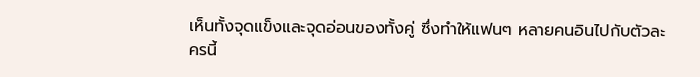เห็นทั้งจุดแข็งและจุดอ่อนของทั้งคู่ ซึ่งทำให้แฟนๆ หลายคนอินไปกับตัวละครนี้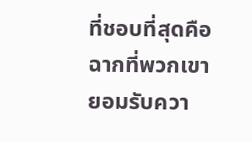ที่ชอบที่สุดคือฉากที่พวกเขายอมรับควา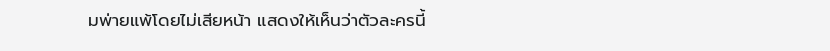มพ่ายแพ้โดยไม่เสียหน้า แสดงให้เห็นว่าตัวละครนี้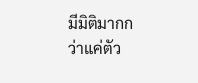มีมิติมากกว่าแค่ตัว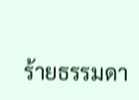ร้ายธรรมดา